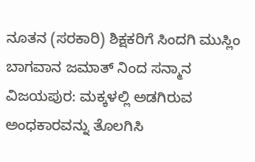ನೂತನ (ಸರಕಾರಿ) ಶಿಕ್ಷಕರಿಗೆ ಸಿಂದಗಿ ಮುಸ್ಲಿಂ ಬಾಗವಾನ ಜಮಾತ್ ನಿಂದ ಸನ್ಮಾನ
ವಿಜಯಪುರ: ಮಕ್ಕಳಲ್ಲಿ ಅಡಗಿರುವ ಅಂಧಕಾರವನ್ನು ತೊಲಗಿಸಿ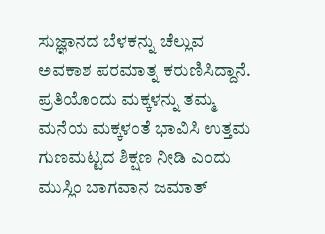ಸುಜ್ಞಾನದ ಬೆಳಕನ್ನು ಚೆಲ್ಲುವ ಅವಕಾಶ ಪರಮಾತ್ನ ಕರುಣಿಸಿದ್ದಾನೆ. ಪ್ರತಿಯೊಂದು ಮಕ್ಕಳನ್ನು ತಮ್ಮ ಮನೆಯ ಮಕ್ಕಳಂತೆ ಭಾವಿಸಿ ಉತ್ತಮ ಗುಣಮಟ್ಟದ ಶಿಕ್ಷಣ ನೀಡಿ ಎಂದು ಮುಸ್ಲಿಂ ಬಾಗವಾನ ಜಮಾತ್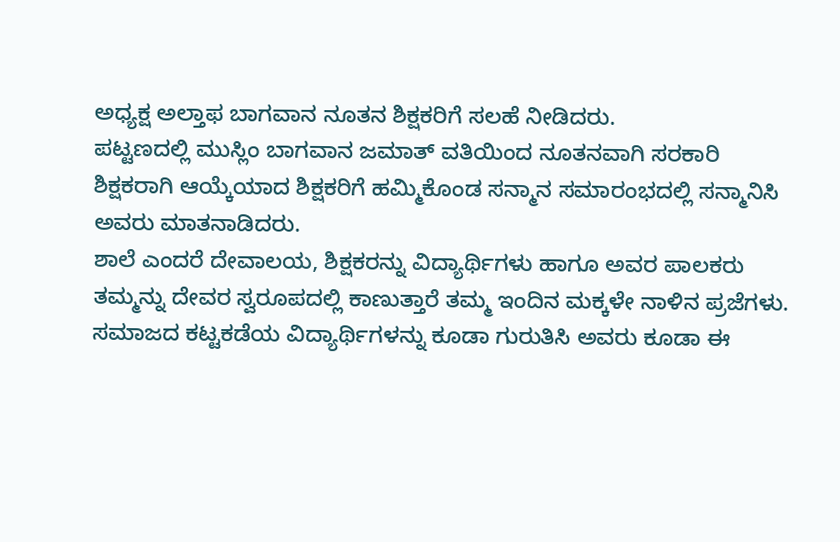ಅಧ್ಯಕ್ಷ ಅಲ್ತಾಫ ಬಾಗವಾನ ನೂತನ ಶಿಕ್ಷಕರಿಗೆ ಸಲಹೆ ನೀಡಿದರು.
ಪಟ್ಟಣದಲ್ಲಿ ಮುಸ್ಲಿಂ ಬಾಗವಾನ ಜಮಾತ್ ವತಿಯಿಂದ ನೂತನವಾಗಿ ಸರಕಾರಿ ಶಿಕ್ಷಕರಾಗಿ ಆಯ್ಕೆಯಾದ ಶಿಕ್ಷಕರಿಗೆ ಹಮ್ಮಿಕೊಂಡ ಸನ್ಮಾನ ಸಮಾರಂಭದಲ್ಲಿ ಸನ್ಮಾನಿಸಿ ಅವರು ಮಾತನಾಡಿದರು.
ಶಾಲೆ ಎಂದರೆ ದೇವಾಲಯ, ಶಿಕ್ಷಕರನ್ನು ವಿದ್ಯಾರ್ಥಿಗಳು ಹಾಗೂ ಅವರ ಪಾಲಕರು ತಮ್ಮನ್ನು ದೇವರ ಸ್ವರೂಪದಲ್ಲಿ ಕಾಣುತ್ತಾರೆ ತಮ್ಮ ಇಂದಿನ ಮಕ್ಕಳೇ ನಾಳಿನ ಪ್ರಜೆಗಳು. ಸಮಾಜದ ಕಟ್ಟಕಡೆಯ ವಿದ್ಯಾರ್ಥಿಗಳನ್ನು ಕೂಡಾ ಗುರುತಿಸಿ ಅವರು ಕೂಡಾ ಈ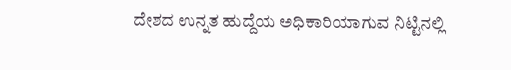ದೇಶದ ಉನ್ನತ ಹುದ್ದೆಯ ಅಧಿಕಾರಿಯಾಗುವ ನಿಟ್ಟಿನಲ್ಲಿ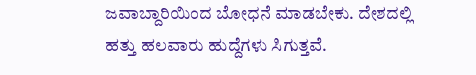ಜವಾಬ್ದಾರಿಯಿಂದ ಬೋಧನೆ ಮಾಡಬೇಕು. ದೇಶದಲ್ಲಿ ಹತ್ತು ಹಲವಾರು ಹುದ್ದೆಗಳು ಸಿಗುತ್ತವೆ.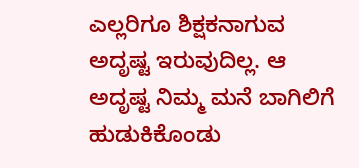ಎಲ್ಲರಿಗೂ ಶಿಕ್ಷಕನಾಗುವ ಅದೃಷ್ಟ ಇರುವುದಿಲ್ಲ. ಆ ಅದೃಷ್ಟ ನಿಮ್ಮ ಮನೆ ಬಾಗಿಲಿಗೆ ಹುಡುಕಿಕೊಂಡು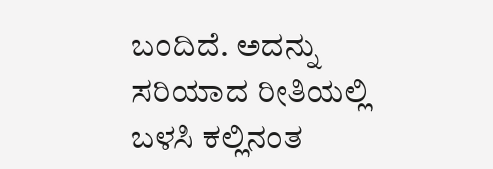ಬಂದಿದೆ. ಅದನ್ನು ಸರಿಯಾದ ರೀತಿಯಲ್ಲಿ ಬಳಸಿ ಕಲ್ಲಿನಂತ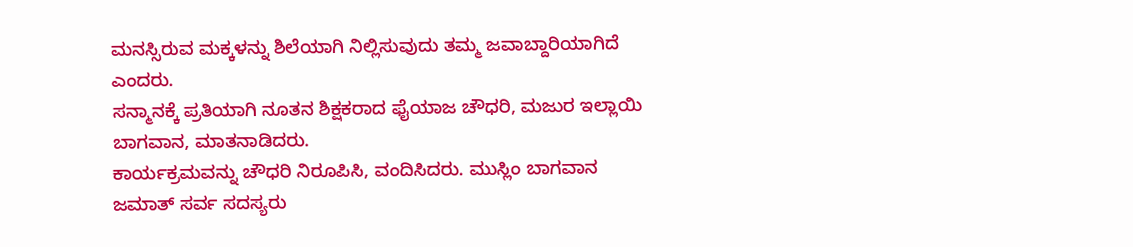ಮನಸ್ಸಿರುವ ಮಕ್ಕಳನ್ನು ಶಿಲೆಯಾಗಿ ನಿಲ್ಲಿಸುವುದು ತಮ್ಮ ಜವಾಬ್ದಾರಿಯಾಗಿದೆ ಎಂದರು.
ಸನ್ಮಾನಕ್ಕೆ ಪ್ರತಿಯಾಗಿ ನೂತನ ಶಿಕ್ಷಕರಾದ ಫೈಯಾಜ ಚೌಧರಿ, ಮಜುರ ಇಲ್ಲಾಯಿ ಬಾಗವಾನ, ಮಾತನಾಡಿದರು.
ಕಾರ್ಯಕ್ರಮವನ್ನು ಚೌಧರಿ ನಿರೂಪಿಸಿ, ವಂದಿಸಿದರು. ಮುಸ್ಲಿಂ ಬಾಗವಾನ ಜಮಾತ್ ಸರ್ವ ಸದಸ್ಯರು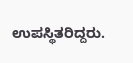ಉಪಸ್ಥಿತರಿದ್ದರು.